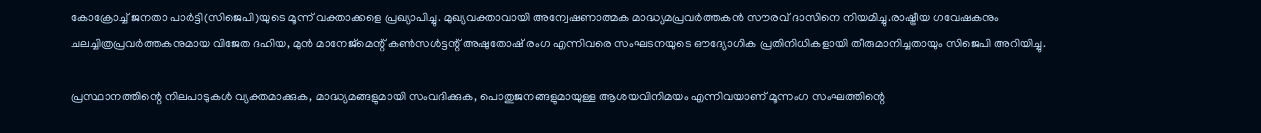കോക്രോച്ച്‌ ജനതാ പാര്‍ട്ടി(സിജെപി)യുടെ മൂന്ന് വക്താക്കളെ പ്രഖ്യാപിച്ചു. മുഖ്യവക്താവായി അന്വേഷണാത്മക മാദ്ധ്യമപ്രവര്‍ത്തകന്‍ സൗരവ് ദാസിനെ നിയമിച്ചു.രാഷ്ട്രീയ ഗവേഷകനും ചലച്ചിത്രപ്രവര്‍ത്തകനുമായ വിജേത ദഹിയ, മുന്‍ മാനേജ്‌മെന്റ് കണ്‍സള്‍ട്ടന്റ് അഷുതോഷ് രംഗ എന്നിവരെ സംഘടനയുടെ ഔദ്യോഗിക പ്രതിനിധികളായി തീരുമാനിച്ചതായും സിജെപി അറിയിച്ചു.

പ്രസ്ഥാനത്തിന്റെ നിലപാടുകള്‍ വ്യക്തമാക്കുക, മാദ്ധ്യമങ്ങളുമായി സംവദിക്കുക, പൊതുജനങ്ങളുമായുള്ള ആശയവിനിമയം എന്നിവയാണ് മൂന്നംഗ സംഘത്തിന്റെ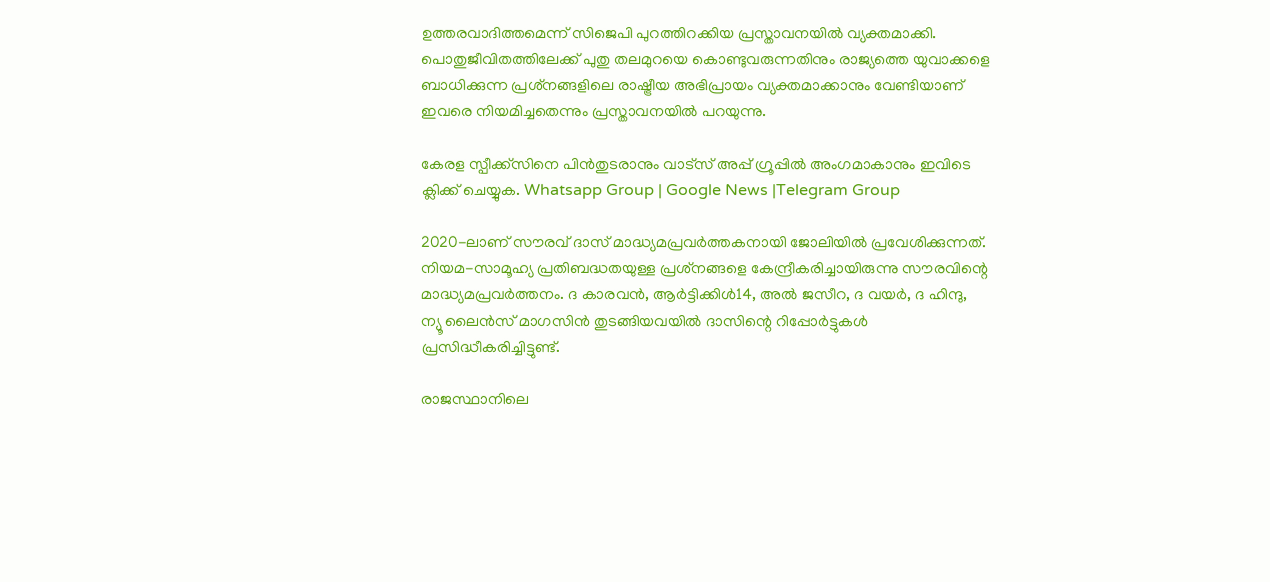ഉത്തരവാദിത്തമെന്ന് സിജെപി പുറത്തിറക്കിയ പ്രസ്താവനയില്‍ വ്യക്തമാക്കി. പൊതുജീവിതത്തിലേക്ക് പുതു തലമുറയെ കൊണ്ടുവരുന്നതിനും രാജ്യത്തെ യുവാക്കളെ ബാധിക്കുന്ന പ്രശ്‌നങ്ങളിലെ രാഷ്ട്രീയ അഭിപ്രായം വ്യക്തമാക്കാനും വേണ്ടിയാണ് ഇവരെ നിയമിച്ചതെന്നും പ്രസ്താവനയില്‍ പറയുന്നു.

കേരള സ്പീക്ക്സിനെ പിൻതുടരാനും വാട്സ് അപ്പ് ഗ്രൂപ്പിൽ അംഗമാകാനും ഇവിടെ ക്ലിക്ക് ചെയ്യുക. Whatsapp Group | Google News |Telegram Group

2020-ലാണ് സൗരവ് ദാസ് മാദ്ധ്യമപ്രവര്‍ത്തകനായി ജോലിയില്‍ പ്രവേശിക്കുന്നത്. നിയമ-സാമൂഹ്യ പ്രതിബദ്ധതയുള്ള പ്രശ്‌നങ്ങളെ കേന്ദ്രീകരിച്ചായിരുന്നു സൗരവിന്റെ മാദ്ധ്യമപ്രവര്‍ത്തനം. ദ കാരവന്‍, ആര്‍ട്ടിക്കിള്‍14, അല്‍ ജസീറ, ദ വയര്‍, ദ ഹിന്ദു, ന്യൂ ലൈന്‍സ് മാഗസിന്‍ തുടങ്ങിയവയില്‍ ദാസിന്റെ റിപ്പോര്‍ട്ടുകള്‍ പ്രസിദ്ധീകരിച്ചിട്ടുണ്ട്.

രാജസ്ഥാനിലെ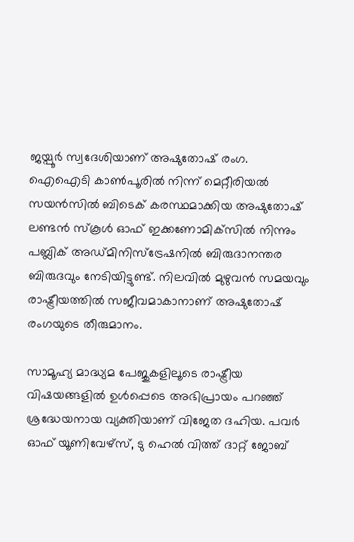ജയ്പൂര്‍ സ്വദേശിയാണ് അഷുതോഷ് രംഗ. ഐഐടി കാണ്‍പൂരില്‍ നിന്ന് മെറ്റീരിയല്‍ സയന്‍സില്‍ ബിടെക് കരസ്ഥമാക്കിയ അഷുതോഷ് ലണ്ടന്‍ സ്‌കൂള്‍ ഓഫ് ഇക്കണോമിക്‌സില്‍ നിന്നും പബ്ലിക് അഡ്മിനിസ്‌ട്രേഷനില്‍ ബിരുദാനന്തര ബിരുദവും നേടിയിട്ടുണ്ട്. നിലവില്‍ മുഴുവൻ സമയവും രാഷ്ട്രീയത്തില്‍ സജീവമാകാനാണ് അഷുതോഷ് രംഗയുടെ തീരുമാനം.

സാമൂഹ്യ മാദ്ധ്യമ പേജുകളിലൂടെ രാഷ്ട്രീയ വിഷയങ്ങളില്‍ ഉള്‍പ്പെടെ അഭിപ്രായം പറഞ്ഞ് ശ്രദ്ധേയനായ വ്യക്തിയാണ് വിജേത ദഹിയ. പവര്‍ ഓഫ് യൂണിവേഴ്‌സ്, ടു ഹെല്‍ വിത്ത് ദാറ്റ് ജോബ്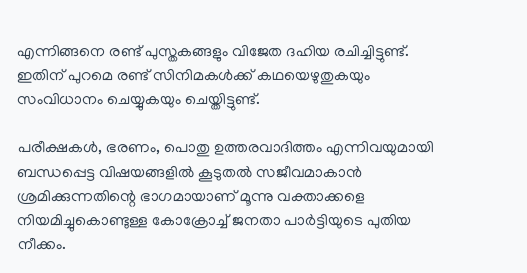എന്നിങ്ങനെ രണ്ട് പുസ്തകങ്ങളും വിജേത ദഹിയ രചിച്ചിട്ടുണ്ട്. ഇതിന് പുറമെ രണ്ട് സിനിമകള്‍ക്ക് കഥയെഴുതുകയും സംവിധാനം ചെയ്യുകയും ചെയ്തിട്ടുണ്ട്.

പരീക്ഷകള്‍, ഭരണം, പൊതു ഉത്തരവാദിത്തം എന്നിവയുമായി ബന്ധപ്പെട്ട വിഷയങ്ങളില്‍ കൂടുതല്‍ സജീവമാകാൻ ശ്രമിക്കുന്നതിന്റെ ഭാഗമായാണ് മൂന്നു വക്താക്കളെ നിയമിച്ചുകൊണ്ടുള്ള കോക്രോച്ച്‌ ജനതാ പാർട്ടിയുടെ പുതിയ നീക്കം.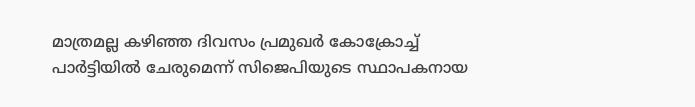മാത്രമല്ല കഴിഞ്ഞ ദിവസം പ്രമുഖര്‍ കോക്രോച്ച്‌ പാര്‍ട്ടിയില്‍ ചേരുമെന്ന് സിജെപിയുടെ സ്ഥാപകനായ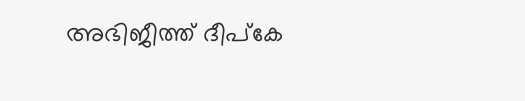അഭിജീത്ത് ദീപ്‌കേ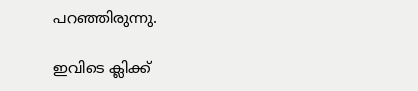പറഞ്ഞിരുന്നു.

ഇവിടെ ക്ലിക്ക്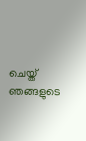ചെയ്ത് ഞങ്ങളുടെ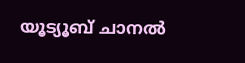യൂട്യൂബ് ചാനൽ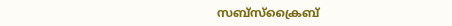സബ്സ്ക്രൈബ്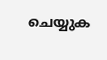ചെയ്യുക